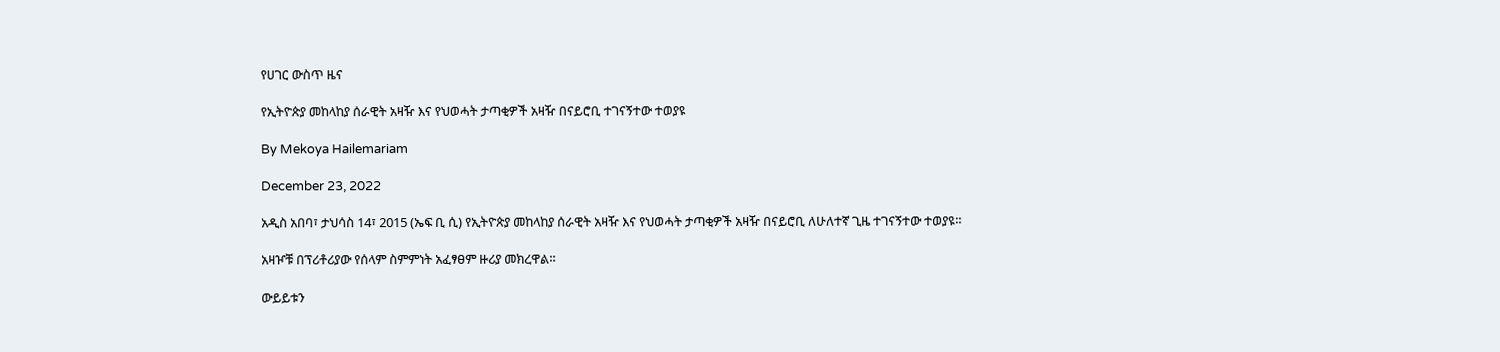የሀገር ውስጥ ዜና

የኢትዮጵያ መከላከያ ሰራዊት አዛዥ እና የህወሓት ታጣቂዎች አዛዥ በናይሮቢ ተገናኝተው ተወያዩ

By Mekoya Hailemariam

December 23, 2022

አዲስ አበባ፣ ታህሳስ 14፣ 2015 (ኤፍ ቢ ሲ) የኢትዮጵያ መከላከያ ሰራዊት አዛዥ እና የህወሓት ታጣቂዎች አዛዥ በናይሮቢ ለሁለተኛ ጊዜ ተገናኝተው ተወያዩ።

አዛዦቹ በፕሪቶሪያው የሰላም ስምምነት አፈፃፀም ዙሪያ መክረዋል።

ውይይቱን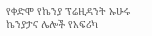የቀድሞ የኬንያ ፕሬዚዳንት ኡሁሩ ኬንያታና ሌሎች የአፍሪካ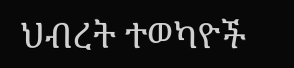ህብረት ተወካዮች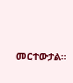መርተውታል።